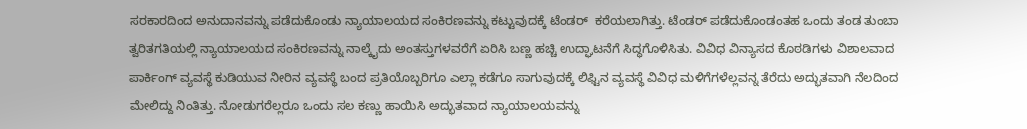ಸರಕಾರದಿಂದ ಅನುದಾನವನ್ನು ಪಡೆದುಕೊಂಡು ನ್ಯಾಯಾಲಯದ ಸಂಕಿರಣವನ್ನು ಕಟ್ಟುವುದಕ್ಕೆ ಟೆಂಡರ್  ಕರೆಯಲಾಗಿತ್ತು. ಟೆಂಡರ್ ಪಡೆದುಕೊಂಡಂತಹ ಒಂದು ತಂಡ ತುಂಬಾ ತ್ವರಿತಗತಿಯಲ್ಲಿ ನ್ಯಾಯಾಲಯದ ಸಂಕಿರಣವನ್ನು ನಾಲ್ಕೈದು ಅಂತಸ್ತುಗಳವರೆಗೆ ಏರಿಸಿ ಬಣ್ಣ ಹಚ್ಚಿ ಉದ್ಘಾಟನೆಗೆ ಸಿದ್ಧಗೊಳಿಸಿತು. ವಿವಿಧ ವಿನ್ಯಾಸದ ಕೊಠಡಿಗಳು ವಿಶಾಲವಾದ ಪಾರ್ಕಿಂಗ್ ವ್ಯವಸ್ಥೆ ಕುಡಿಯುವ ನೀರಿನ ವ್ಯವಸ್ಥೆ ಬಂದ ಪ್ರತಿಯೊಬ್ಬರಿಗೂ ಎಲ್ಲಾ ಕಡೆಗೂ ಸಾಗುವುದಕ್ಕೆ ಲಿಫ್ಟಿನ ವ್ಯವಸ್ಥೆ ವಿವಿಧ ಮಳಿಗೆಗಳೆಲ್ಲವನ್ನ ತೆರೆದು ಅದ್ಭುತವಾಗಿ ನೆಲದಿಂದ ಮೇಲಿದ್ದು ನಿಂತಿತ್ತು. ನೋಡುಗರೆಲ್ಲರೂ ಒಂದು ಸಲ ಕಣ್ಣು ಹಾಯಿಸಿ ಅದ್ಭುತವಾದ ನ್ಯಾಯಾಲಯವನ್ನು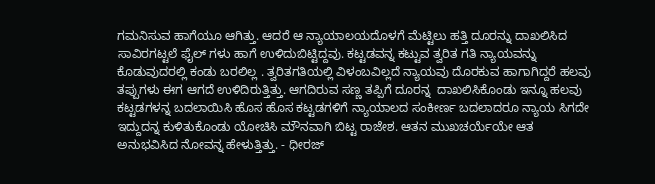ಗಮನಿಸುವ ಹಾಗೆಯೂ ಆಗಿತ್ತು. ಆದರೆ ಆ ನ್ಯಾಯಾಲಯದೊಳಗೆ ಮೆಟ್ಟಿಲು ಹತ್ತಿ ದೂರನ್ನು ದಾಖಲಿಸಿದ ಸಾವಿರಗಟ್ಟಲೆ ಫೈಲ್ ಗಳು ಹಾಗೆ ಉಳಿದುಬಿಟ್ಟಿದ್ದವು. ಕಟ್ಟಡವನ್ನ ಕಟ್ಟುವ ತ್ವರಿತ ಗತಿ ನ್ಯಾಯವನ್ನು ಕೊಡುವುದರಲ್ಲಿ ಕಂಡು ಬರಲಿಲ್ಲ . ತ್ವರಿತಗತಿಯಲ್ಲಿ ವಿಳಂಬವಿಲ್ಲದೆ ನ್ಯಾಯವು ದೊರಕುವ ಹಾಗಾಗಿದ್ದರೆ ಹಲವು ತಪ್ಪುಗಳು ಈಗ ಆಗದೆ ಉಳಿದಿರುತ್ತಿತ್ತು. ಆಗದಿರುವ ಸಣ್ಣ ತಪ್ಪಿಗೆ ದೂರನ್ನ  ದಾಖಲಿಸಿಕೊಂಡು ಇನ್ನೂ ಹಲವು ಕಟ್ಟಡಗಳನ್ನ ಬದಲಾಯಿಸಿ ಹೊಸ ಹೊಸ ಕಟ್ಟಡಗಳಿಗೆ ನ್ಯಾಯಾಲದ ಸಂಕೀರ್ಣ ಬದಲಾದರೂ ನ್ಯಾಯ ಸಿಗದೇ ಇದ್ದುದನ್ನ ಕುಳಿತುಕೊಂಡು ಯೋಚಿಸಿ ಮೌನವಾಗಿ ಬಿಟ್ಟ ರಾಜೇಶ. ಆತನ ಮುಖಚರ್ಯೆಯೇ ಆತ ಅನುಭವಿಸಿದ ನೋವನ್ನ ಹೇಳುತ್ತಿತ್ತು. - ಧೀರಜ್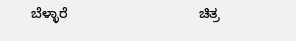ಬೆಳ್ಳಾರೆ                                   ಚಿತ್ರ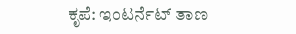ಕೃಪೆ: ಇಂಟರ್ನೆಟ್ ತಾಣ